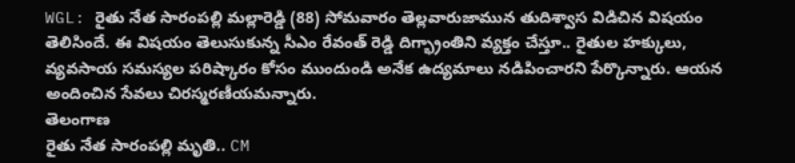WGL: రైతు నేత సారంపల్లి మల్లారెడ్డి (88) సోమవారం తెల్లవారుజామున తుదిశ్వాస విడిచిన విషయం తెలిసిందే. ఈ విషయం తెలుసుకున్న సీఎం రేవంత్ రెడ్డి దిగ్భ్రాంతిని వ్యక్తం చేస్తూ.. రైతుల హక్కులు, వ్యవసాయ సమస్యల పరిష్కారం కోసం ముందుండి అనేక ఉద్యమాలు నడిపించారని పేర్కొన్నారు. ఆయన అందించిన సేవలు చిరస్మరణీయమన్నారు.
తెలంగాణ
రైతు నేత సారంపల్లి మృతి.. CM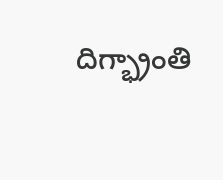దిగ్భ్రాంతి